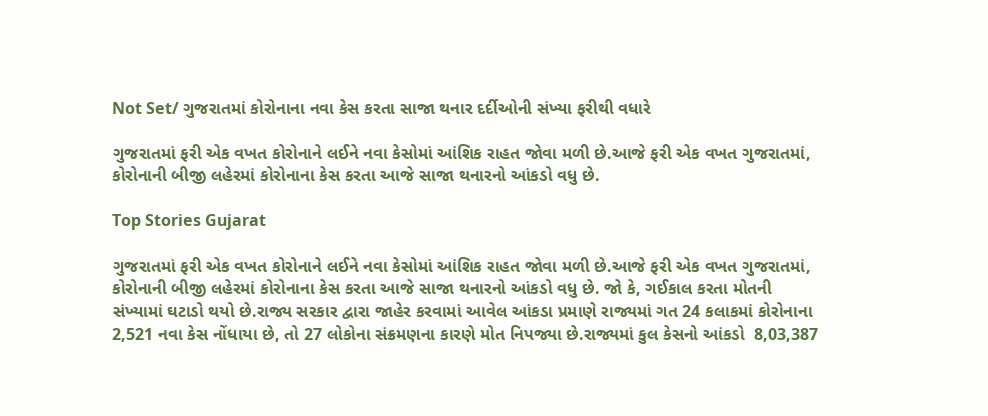Not Set/ ગુજરાતમાં કોરોનાના નવા કેસ કરતા સાજા થનાર દર્દીઓની સંખ્યા ફરીથી વધારે

ગુજરાતમાં ફરી એક વખત કોરોનાને લઈને નવા કેસોમાં આંશિક રાહત જોવા મળી છે.આજે ફરી એક વખત ગુજરાતમાં, કોરોનાની બીજી લહેરમાં કોરોનાના કેસ કરતા આજે સાજા થનારનો આંકડો વધુ છે.

Top Stories Gujarat

ગુજરાતમાં ફરી એક વખત કોરોનાને લઈને નવા કેસોમાં આંશિક રાહત જોવા મળી છે.આજે ફરી એક વખત ગુજરાતમાં, કોરોનાની બીજી લહેરમાં કોરોનાના કેસ કરતા આજે સાજા થનારનો આંકડો વધુ છે. જો કે, ગઈકાલ કરતા મોતની સંખ્યામાં ઘટાડો થયો છે.રાજ્ય સરકાર દ્વારા જાહેર કરવામાં આવેલ આંકડા પ્રમાણે રાજ્યમાં ગત 24 કલાકમાં કોરોનાના 2,521 નવા કેસ નોંધાયા છે, તો 27 લોકોના સંક્રમણના કારણે મોત નિપજ્યા છે.રાજ્યમાં કુલ કેસનો આંકડો  8,03,387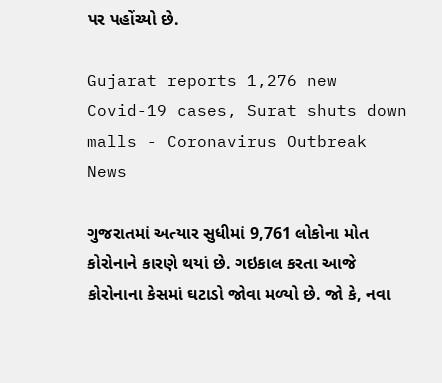પર પહોંચ્યો છે.

Gujarat reports 1,276 new Covid-19 cases, Surat shuts down malls - Coronavirus Outbreak News

ગુજરાતમાં અત્યાર સુધીમાં 9,761 લોકોના મોત કોરોનાને કારણે થયાં છે. ગઇકાલ કરતા આજે કોરોનાના કેસમાં ઘટાડો જોવા મળ્યો છે. જો કે, નવા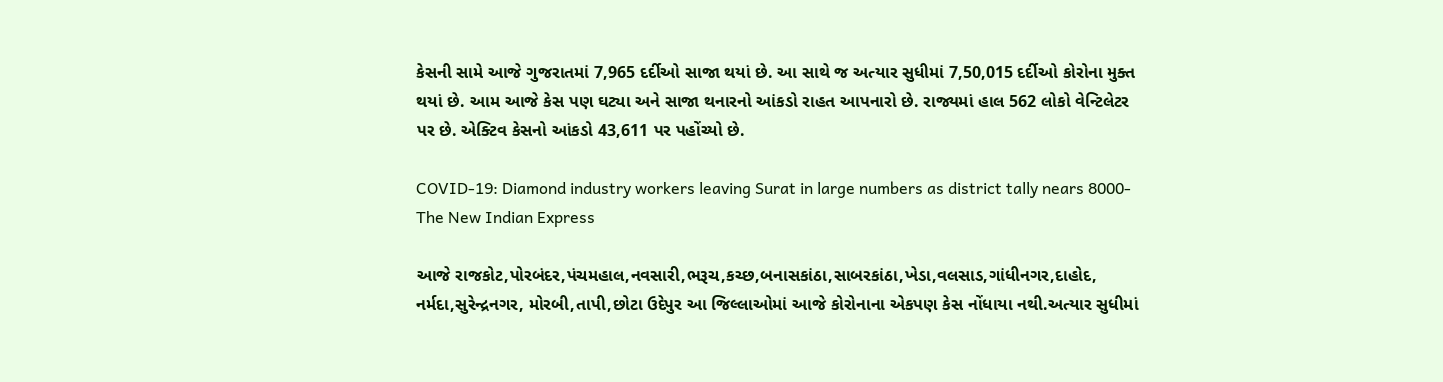કેસની સામે આજે ગુજરાતમાં 7,965 દર્દીઓ સાજા થયાં છે. આ સાથે જ અત્યાર સુધીમાં 7,50,015 દર્દીઓ કોરોના મુક્ત થયાં છે. આમ આજે કેસ પણ ઘટ્યા અને સાજા થનારનો આંકડો રાહત આપનારો છે. રાજ્યમાં હાલ 562 લોકો વેન્ટિલેટર પર છે. એક્ટિવ કેસનો આંકડો 43,611 પર પહોંચ્યો છે.

COVID-19: Diamond industry workers leaving Surat in large numbers as district tally nears 8000- The New Indian Express

આજે રાજકોટ,પોરબંદર,પંચમહાલ,નવસારી,ભરૂચ,કચ્છ,બનાસકાંઠા,સાબરકાંઠા,ખેડા,વલસાડ,ગાંધીનગર,દાહોદ, નર્મદા,સુરેન્દ્રનગર, મોરબી,તાપી,છોટા ઉદેપુર આ જિલ્લાઓમાં આજે કોરોનાના એકપણ કેસ નોંધાયા નથી.અત્યાર સુધીમાં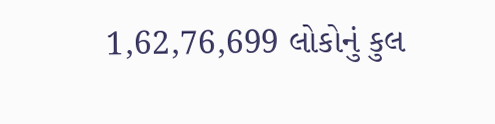1,62,76,699 લોકોનું કુલ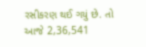રસીકરણ થઈ ગયું છે. તો આજે 2,36,541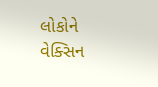લોકોને વેક્સિન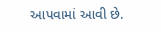આપવામાં આવી છે.